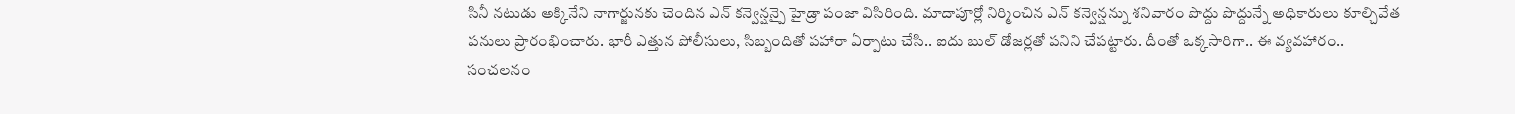సినీ నటుడు అక్కినేని నాగార్జునకు చెందిన ఎన్ కన్వెన్షన్పై హైడ్రా పంజా విసిరింది. మాదాపూర్లో నిర్మించిన ఎన్ కన్వెన్షన్ను శనివారం పొద్దు పొద్దున్నే అధికారులు కూల్చివేత పనులు ప్రారంభించారు. భారీ ఎత్తున పోలీసులు, సిబ్బందితో పహారా ఏర్పాటు చేసి.. ఐదు బుల్ డోజర్లతో పనిని చేపట్టారు. దీంతో ఒక్కసారిగా.. ఈ వ్యవహారం.. సంచలనం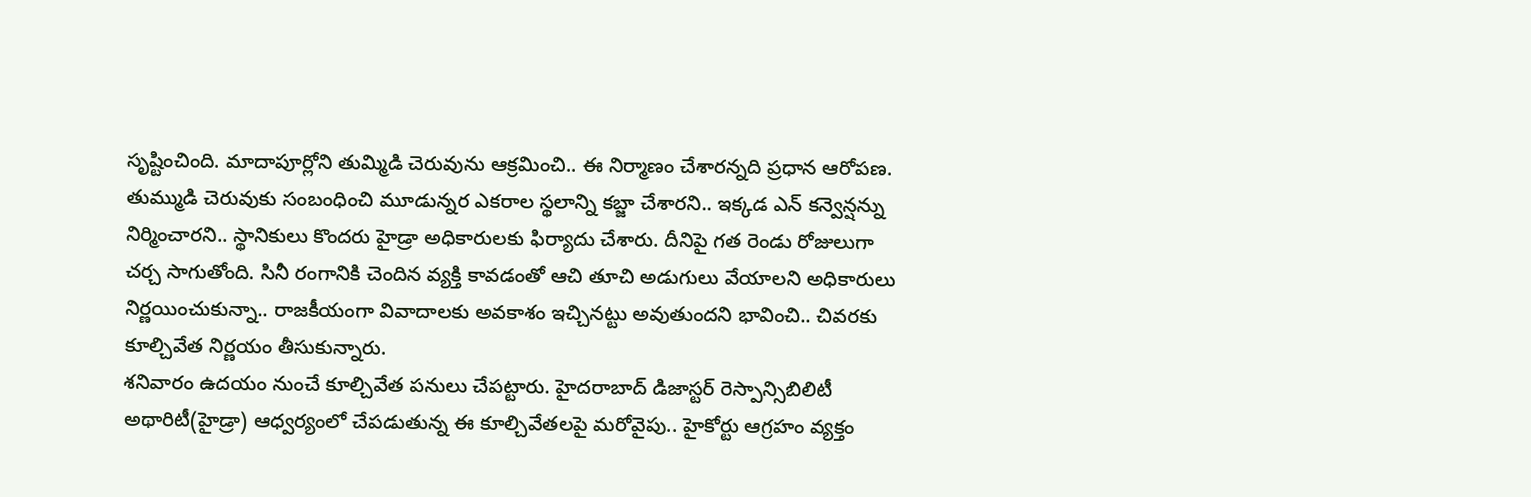సృష్టించింది. మాదాపూర్లోని తుమ్మిడి చెరువును ఆక్రమించి.. ఈ నిర్మాణం చేశారన్నది ప్రధాన ఆరోపణ.
తుమ్ముడి చెరువుకు సంబంధించి మూడున్నర ఎకరాల స్థలాన్ని కబ్జా చేశారని.. ఇక్కడ ఎన్ కన్వెన్షన్ను నిర్మించారని.. స్థానికులు కొందరు హైడ్రా అధికారులకు ఫిర్యాదు చేశారు. దీనిపై గత రెండు రోజులుగా చర్చ సాగుతోంది. సినీ రంగానికి చెందిన వ్యక్తి కావడంతో ఆచి తూచి అడుగులు వేయాలని అధికారులు నిర్ణయించుకున్నా.. రాజకీయంగా వివాదాలకు అవకాశం ఇచ్చినట్టు అవుతుందని భావించి.. చివరకు కూల్చివేత నిర్ణయం తీసుకున్నారు.
శనివారం ఉదయం నుంచే కూల్చివేత పనులు చేపట్టారు. హైదరాబాద్ డిజాస్టర్ రెస్పాన్సిబిలిటీ అథారిటీ(హైడ్రా) ఆధ్వర్యంలో చేపడుతున్న ఈ కూల్చివేతలపై మరోవైపు.. హైకోర్టు ఆగ్రహం వ్యక్తం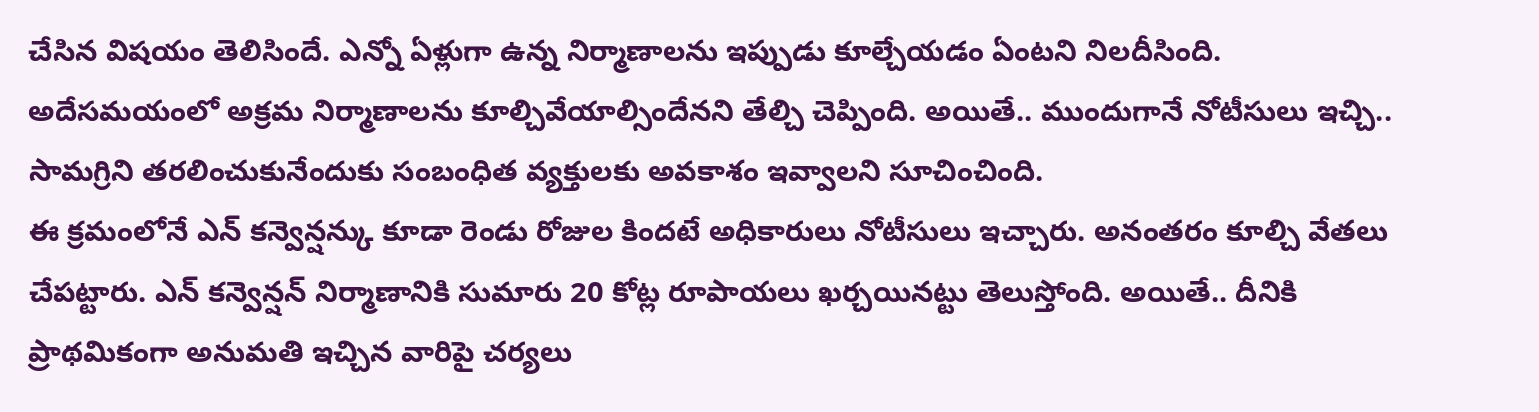చేసిన విషయం తెలిసిందే. ఎన్నో ఏళ్లుగా ఉన్న నిర్మాణాలను ఇప్పుడు కూల్చేయడం ఏంటని నిలదీసింది. అదేసమయంలో అక్రమ నిర్మాణాలను కూల్చివేయాల్సిందేనని తేల్చి చెప్పింది. అయితే.. ముందుగానే నోటీసులు ఇచ్చి.. సామగ్రిని తరలించుకునేందుకు సంబంధిత వ్యక్తులకు అవకాశం ఇవ్వాలని సూచించింది.
ఈ క్రమంలోనే ఎన్ కన్వెన్షన్కు కూడా రెండు రోజుల కిందటే అధికారులు నోటీసులు ఇచ్చారు. అనంతరం కూల్చి వేతలు చేపట్టారు. ఎన్ కన్వెన్షన్ నిర్మాణానికి సుమారు 20 కోట్ల రూపాయలు ఖర్చయినట్టు తెలుస్తోంది. అయితే.. దీనికి ప్రాథమికంగా అనుమతి ఇచ్చిన వారిపై చర్యలు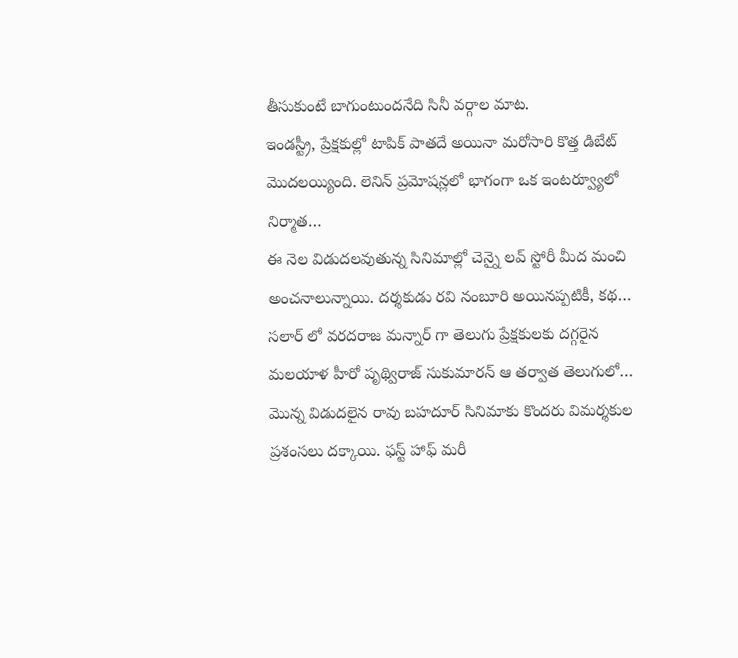తీసుకుంటే బాగుంటుందనేది సినీ వర్గాల మాట.
ఇండస్ట్రీ, ప్రేక్షకుల్లో టాపిక్ పాతదే అయినా మరోసారి కొత్త డిబేట్ మొదలయ్యింది. లెనిన్ ప్రమోషన్లలో భాగంగా ఒక ఇంటర్వ్యూలో నిర్మాత…
ఈ నెల విడుదలవుతున్న సినిమాల్లో చెన్నై లవ్ స్టోరీ మీద మంచి అంచనాలున్నాయి. దర్శకుడు రవి నంబూరి అయినప్పటికీ, కథ…
సలార్ లో వరదరాజ మన్నార్ గా తెలుగు ప్రేక్షకులకు దగ్గరైన మలయాళ హీరో పృథ్విరాజ్ సుకుమారన్ ఆ తర్వాత తెలుగులో…
మొన్న విడుదలైన రావు బహదూర్ సినిమాకు కొందరు విమర్శకుల ప్రశంసలు దక్కాయి. ఫస్ట్ హాఫ్ మరీ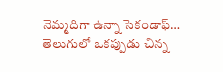నెమ్మదిగా ఉన్నా సెకండాఫ్…
తెలుగులో ఒకప్పుడు చిన్న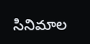సినిమాల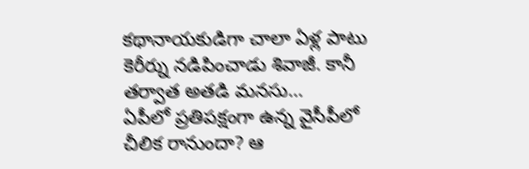కథానాయకుడిగా చాలా ఏళ్ల పాటు కెరీర్ను నడిపించాడు శివాజీ. కానీ తర్వాత అతడి మనసు…
ఏపీలో ప్రతిపక్షంగా ఉన్న వైసీపీలో చీలిక రానుందా? ఆ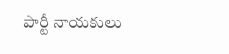పార్టీ నాయకులు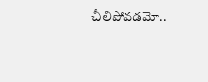చీలిపోవడమో..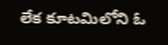లేక కూటమిలోని ఓ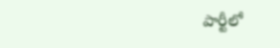పార్టీలో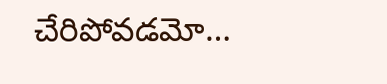చేరిపోవడమో…